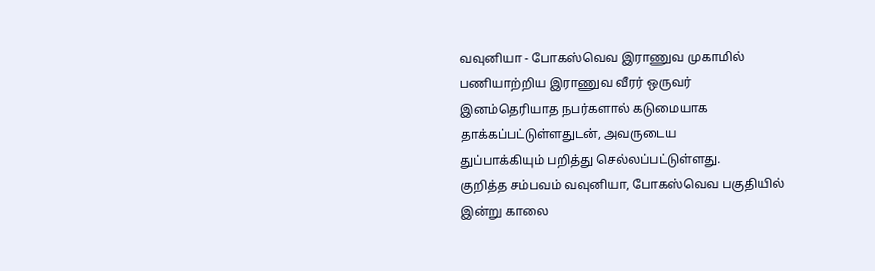வவுனியா - போகஸ்வெவ இராணுவ முகாமில் பணியாற்றிய இராணுவ வீரர் ஒருவர்
இனம்தெரியாத நபர்களால் கடுமையாக தாக்கப்பட்டுள்ளதுடன், அவருடைய
துப்பாக்கியும் பறித்து செல்லப்பட்டுள்ளது.
குறித்த சம்பவம் வவுனியா, போகஸ்வெவ பகுதியில் இன்று காலை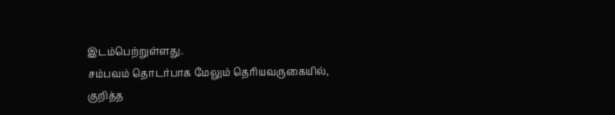இடம்பெற்றுள்ளது.
சம்பவம் தொடர்பாக மேலும் தெரியவருகையில்,
குறித்த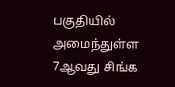பகுதியில் அமைந்துள்ள 7ஆவது சிங்க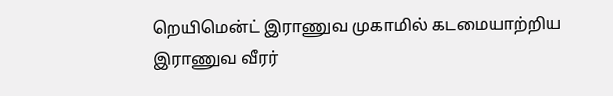றெயிமென்ட் இராணுவ முகாமில் கடமையாற்றிய
இராணுவ வீரர்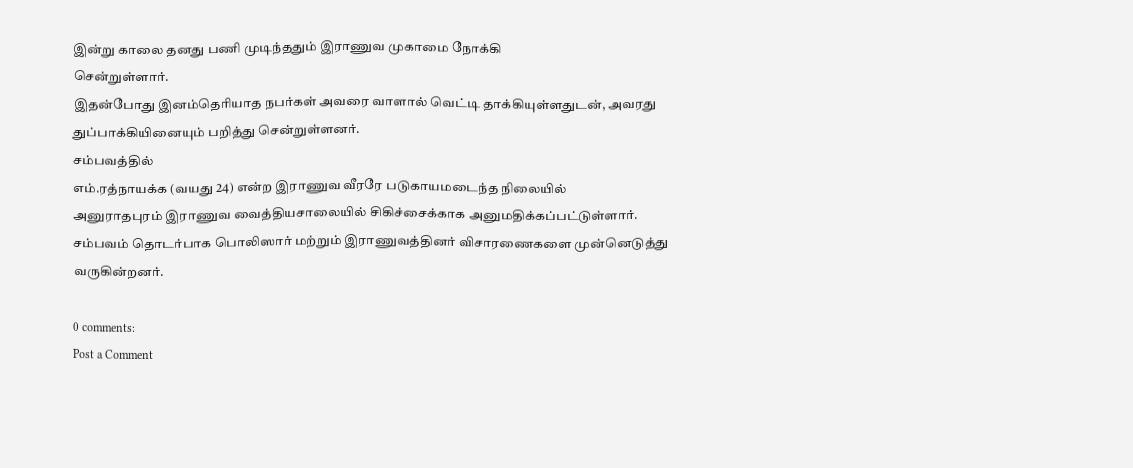இன்று காலை தனது பணி முடிந்ததும் இராணுவ முகாமை நோக்கி
சென்றுள்ளார்.
இதன்போது இனம்தெரியாத நபர்கள் அவரை வாளால் வெட்டி தாக்கியுள்ளதுடன், அவரது துப்பாக்கியினையும் பறித்து சென்றுள்ளனர்.
சம்பவத்தில்
எம்.ரத்நாயக்க (வயது 24) என்ற இராணுவ வீரரே படுகாயமடைந்த நிலையில்
அனுராதபுரம் இராணுவ வைத்தியசாலையில் சிகிச்சைக்காக அனுமதிக்கப்பட்டுள்ளார்.
சம்பவம் தொடர்பாக பொலிஸார் மற்றும் இராணுவத்தினர் விசாரணைகளை முன்னெடுத்து வருகின்றனர்.

0 comments:
Post a Comment